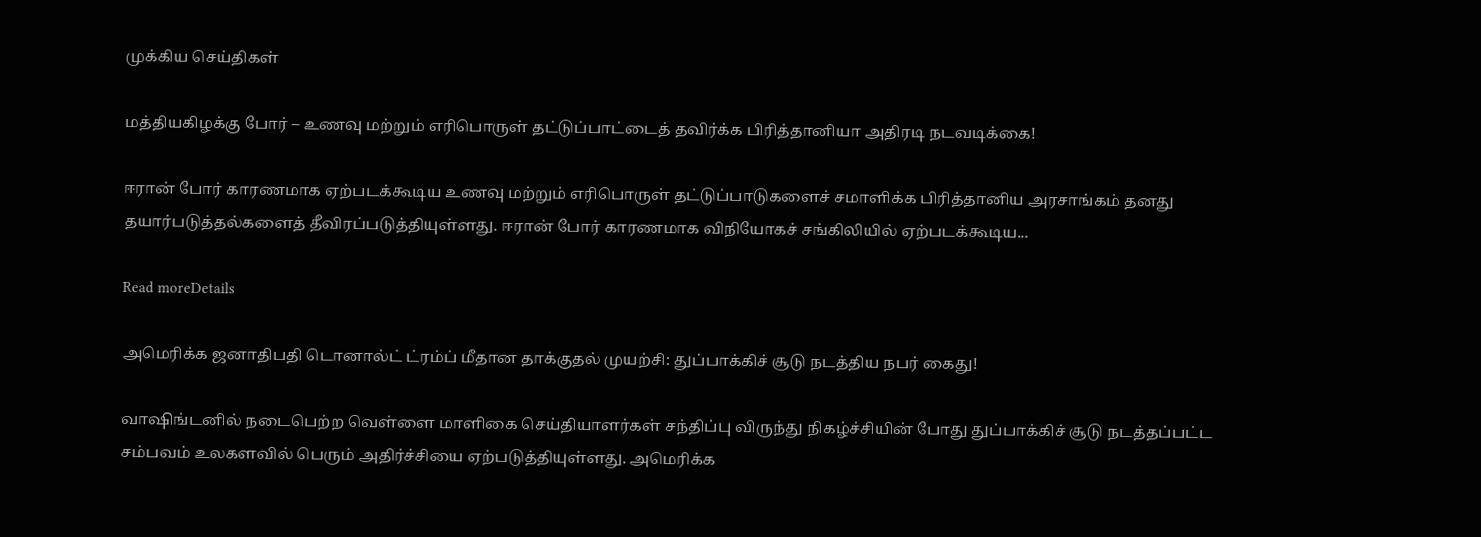முக்கிய செய்திகள்

மத்தியகிழக்கு போர் – உணவு மற்றும் எரிபொருள் தட்டுப்பாட்டைத் தவிர்க்க பிரித்தானியா அதிரடி நடவடிக்கை!

ஈரான் போர் காரணமாக ஏற்படக்கூடிய உணவு மற்றும் எரிபொருள் தட்டுப்பாடுகளைச் சமாளிக்க பிரித்தானிய அரசாங்கம் தனது தயார்படுத்தல்களைத் தீவிரப்படுத்தியுள்ளது. ஈரான் போர் காரணமாக விநியோகச் சங்கிலியில் ஏற்படக்கூடிய...

Read moreDetails

அமெரிக்க ஜனாதிபதி டொனால்ட் ட்ரம்ப் மீதான தாக்குதல் முயற்சி: துப்பாக்கிச் சூடு நடத்திய நபர் கைது!

வாஷிங்டனில் நடைபெற்ற வெள்ளை மாளிகை செய்தியாளர்கள் சந்திப்பு விருந்து நிகழ்ச்சியின் போது துப்பாக்கிச் சூடு நடத்தப்பட்ட சம்பவம் உலகளவில் பெரும் அதிர்ச்சியை ஏற்படுத்தியுள்ளது. அமெரிக்க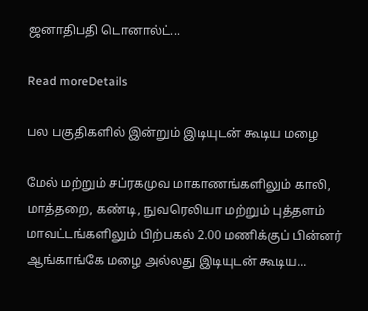ஜனாதிபதி டொனால்ட்...

Read moreDetails

பல பகுதிகளில் இன்றும் இடியுடன் கூடிய மழை

மேல் மற்றும் சப்ரகமுவ மாகாணங்களிலும் காலி, மாத்தறை, கண்டி, நுவரெலியா மற்றும் புத்தளம் மாவட்டங்களிலும் பிற்பகல் 2.00 மணிக்குப் பின்னர் ஆங்காங்கே மழை அல்லது இடியுடன் கூடிய...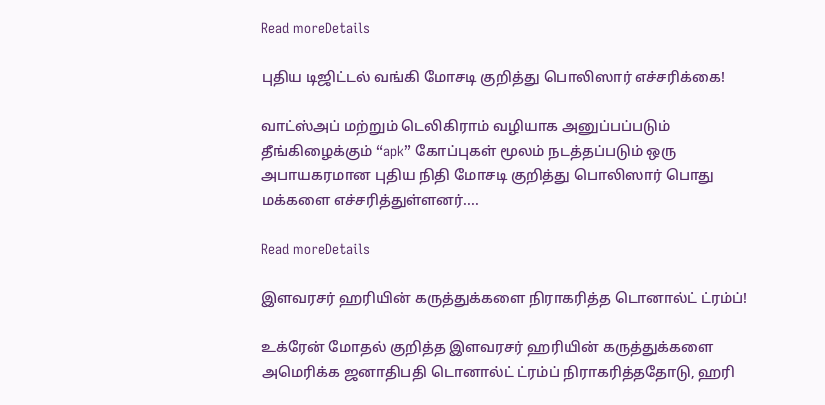Read moreDetails

புதிய டிஜிட்டல் வங்கி மோசடி குறித்து பொலிஸார் எச்சரிக்கை!

வாட்ஸ்அப் மற்றும் டெலிகிராம் வழியாக அனுப்பப்படும் தீங்கிழைக்கும் “apk” கோப்புகள் மூலம் நடத்தப்படும் ஒரு அபாயகரமான புதிய நிதி மோசடி குறித்து பொலிஸார் பொது மக்களை எச்சரித்துள்ளனர்....

Read moreDetails

இளவரசர் ஹரியின் கருத்துக்களை நிராகரித்த டொனால்ட் ட்ரம்ப்!

உக்ரேன் மோதல் குறித்த இளவரசர் ஹரியின் கருத்துக்களை அமெரிக்க ஜனாதிபதி டொனால்ட் ட்ரம்ப் நிராகரித்ததோடு, ஹரி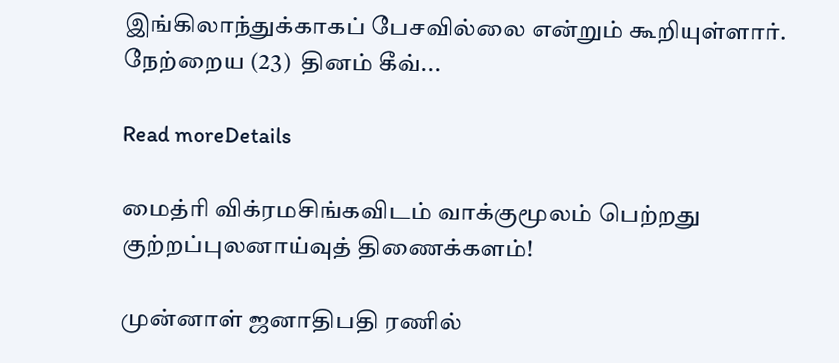இங்கிலாந்துக்காகப் பேசவில்லை என்றும் கூறியுள்ளார். நேற்றைய (23)  தினம் கீவ்...

Read moreDetails

மைத்ரி விக்ரமசிங்கவிடம் வாக்குமூலம் பெற்றது குற்றப்புலனாய்வுத் திணைக்களம்!

முன்னாள் ஜனாதிபதி ரணில்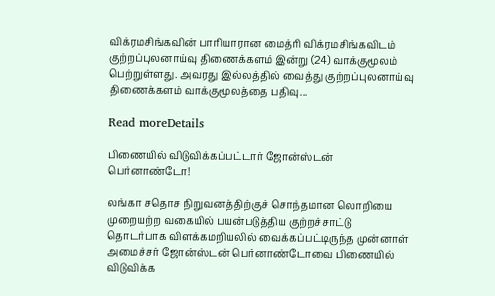விக்ரமசிங்கவின் பாரியாரான மைத்ரி விக்ரமசிங்கவிடம் குற்றப்புலனாய்வு திணைக்களம் இன்று (24) வாக்குமூலம் பெற்றுள்ளது. அவரது இல்லத்தில் வைத்து குற்றப்புலனாய்வு திணைக்களம் வாக்குமூலத்தை பதிவு...

Read moreDetails

பிணையில் விடுவிக்கப்பட்டார் ஜோன்ஸ்டன் பெர்னாண்டோ!

லங்கா சதொச நிறுவனத்திற்குச் சொந்தமான லொறியை முறையற்ற வகையில் பயன்படுத்திய குற்றச்சாட்டு தொடர்பாக விளக்கமறியலில் வைக்கப்பட்டிருந்த முன்னாள் அமைச்சர் ஜோன்ஸ்டன் பெர்னாண்டோவை பிணையில் விடுவிக்க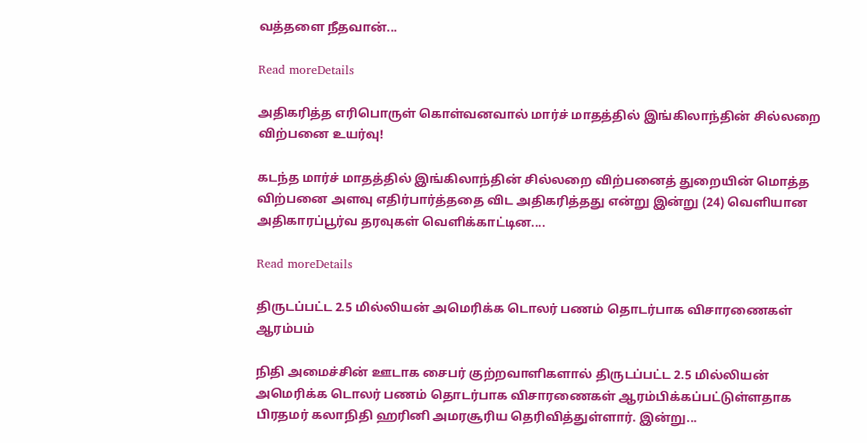வத்தளை நீதவான்...

Read moreDetails

அதிகரித்த எரிபொருள் கொள்வனவால் மார்ச் மாதத்தில் இங்கிலாந்தின் சில்லறை விற்பனை உயர்வு!

கடந்த மார்ச் மாதத்தில் இங்கிலாந்தின் சில்லறை விற்பனைத் துறையின் மொத்த விற்பனை அளவு எதிர்பார்த்ததை விட அதிகரித்தது என்று இன்று (24) வெளியான அதிகாரப்பூர்வ தரவுகள் வெளிக்காட்டின....

Read moreDetails

திருடப்பட்ட 2.5 மில்லியன் அமெரிக்க டொலர் பணம் தொடர்பாக விசாரணைகள் ஆரம்பம்

நிதி அமைச்சின் ஊடாக சைபர் குற்றவாளிகளால் திருடப்பட்ட 2.5 மில்லியன் அமெரிக்க டொலர் பணம் தொடர்பாக விசாரணைகள் ஆரம்பிக்கப்பட்டுள்ளதாக பிரதமர் கலாநிதி ஹரினி அமரசூரிய தெரிவித்துள்ளார். இன்று...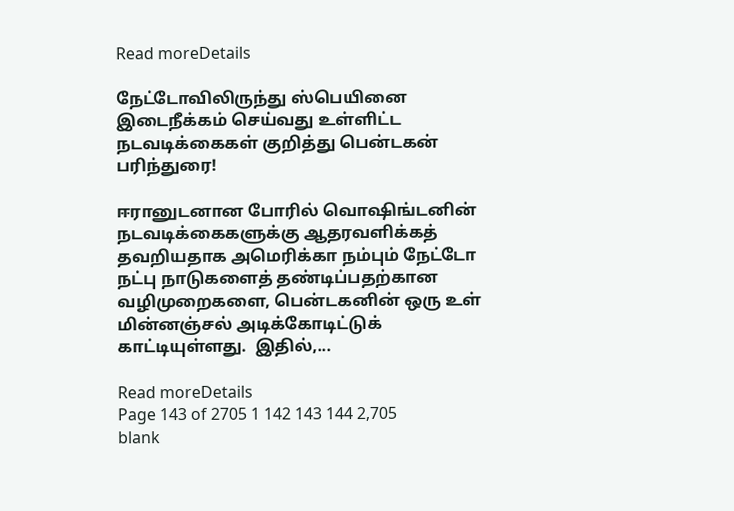Read moreDetails

நேட்டோவிலிருந்து ஸ்பெயினை இடைநீக்கம் செய்வது உள்ளிட்ட நடவடிக்கைகள் குறித்து பென்டகன் பரிந்துரை!

ஈரானுடனான போரில் வொஷிங்டனின் நடவடிக்கைகளுக்கு ஆதரவளிக்கத் தவறியதாக அமெரிக்கா நம்பும் நேட்டோ நட்பு நாடுகளைத் தண்டிப்பதற்கான வழிமுறைகளை, பென்டகனின் ஒரு உள் மின்னஞ்சல் அடிக்கோடிட்டுக் காட்டியுள்ளது.  இதில்,...

Read moreDetails
Page 143 of 2705 1 142 143 144 2,705
blank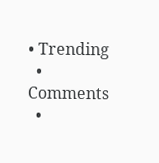• Trending
  • Comments
  •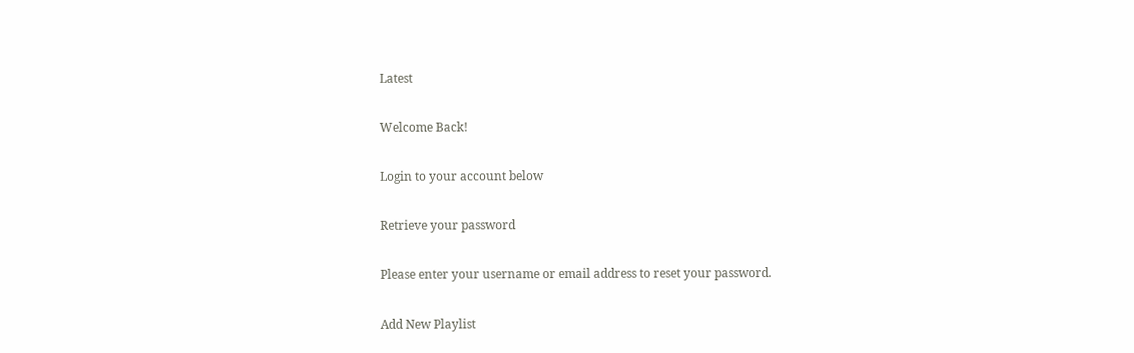Latest

Welcome Back!

Login to your account below

Retrieve your password

Please enter your username or email address to reset your password.

Add New Playlist